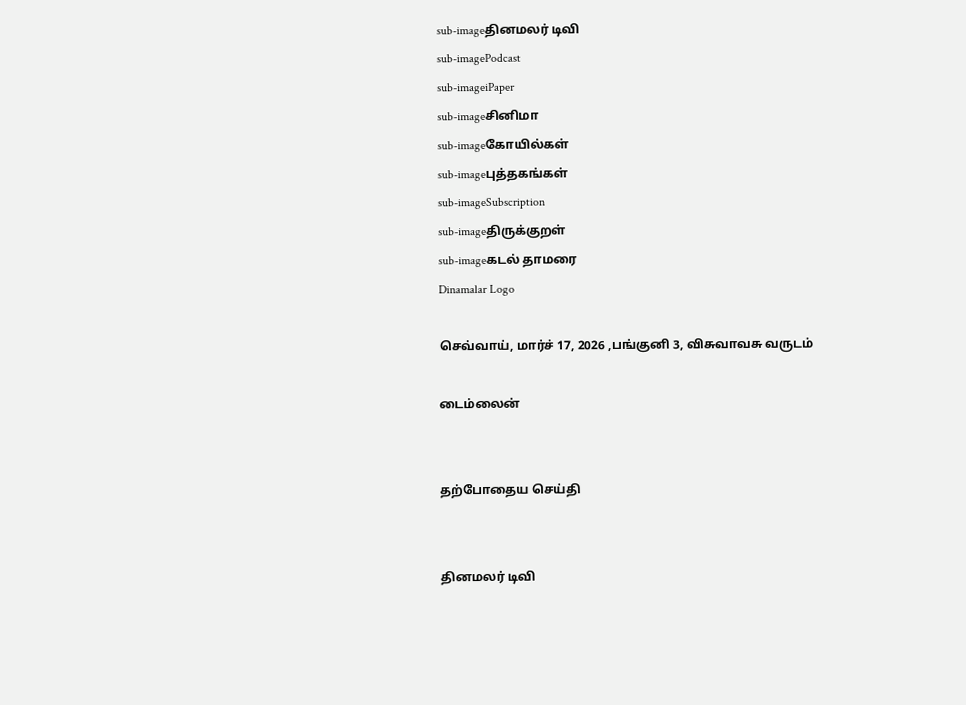sub-imageதினமலர் டிவி
sub-imagePodcast
sub-imageiPaper
sub-imageசினிமா
sub-imageகோயில்கள்
sub-imageபுத்தகங்கள்
sub-imageSubscription
sub-imageதிருக்குறள்
sub-imageகடல் தாமரை
Dinamalar Logo

செவ்வாய், மார்ச் 17, 2026 ,பங்குனி 3, விசுவாவசு வருடம்

டைம்லைன்


தற்போதைய செய்தி


தினமலர் டிவி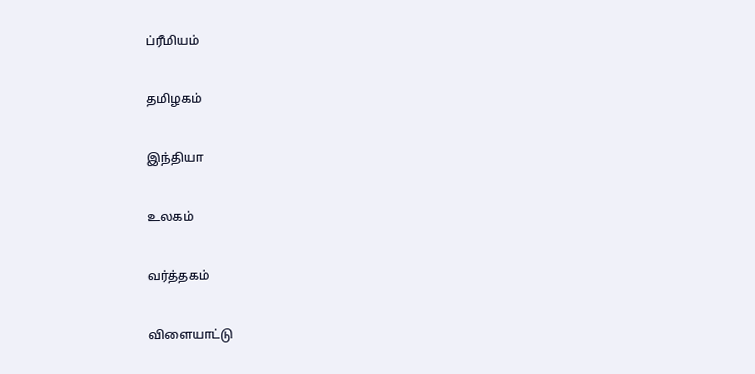ப்ரீமியம்


தமிழகம்


இந்தியா


உலகம்


வர்த்தகம்


விளையாட்டு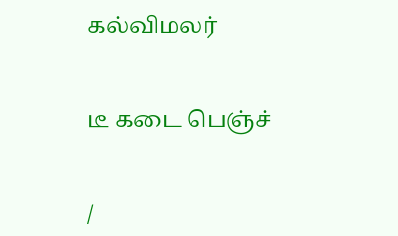கல்விமலர்


டீ கடை பெஞ்ச்


/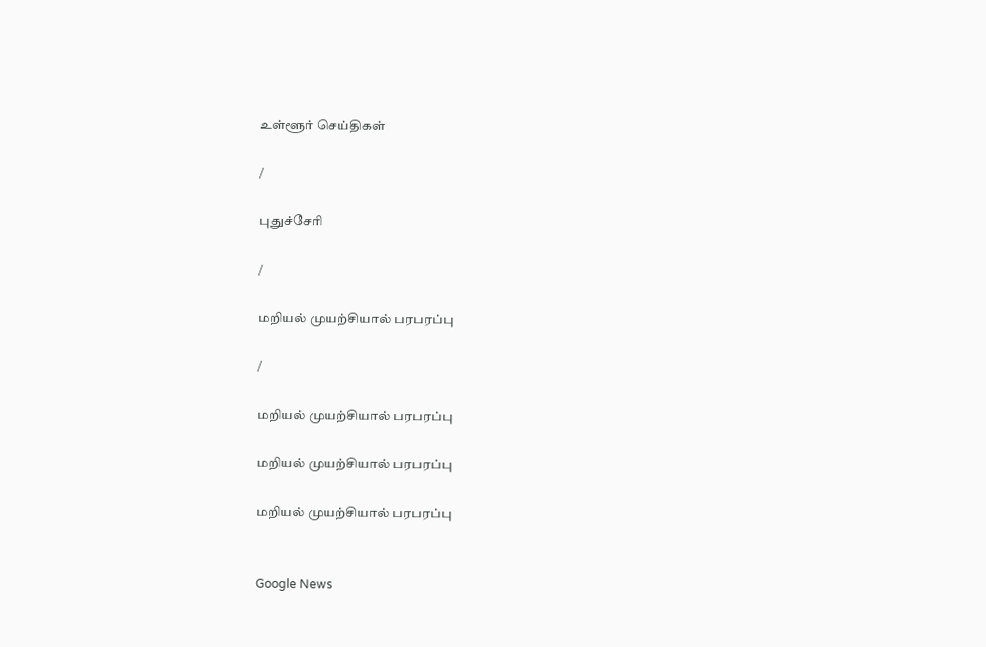உள்ளூர் செய்திகள்

/

புதுச்சேரி

/

மறியல் முயற்சியால் பரபரப்பு

/

மறியல் முயற்சியால் பரபரப்பு

மறியல் முயற்சியால் பரபரப்பு

மறியல் முயற்சியால் பரபரப்பு


Google News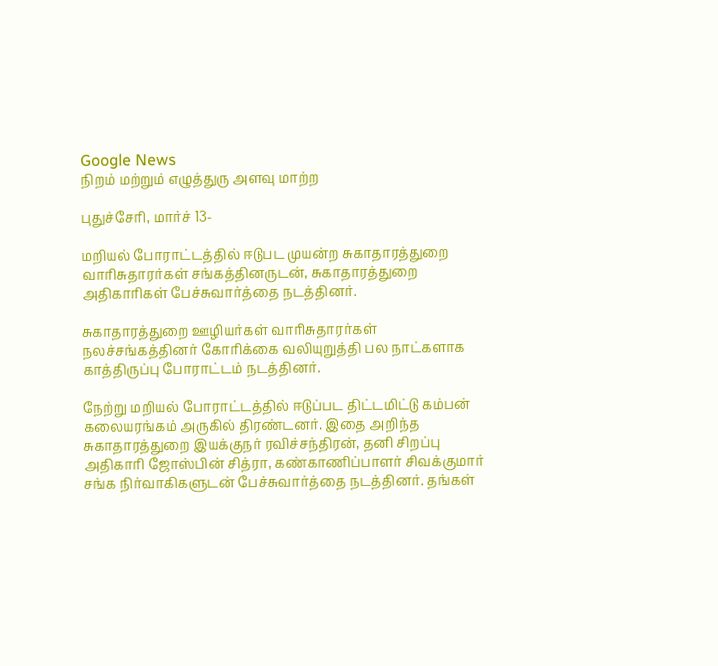Google News
நிறம் மற்றும் எழுத்துரு அளவு மாற்ற

புதுச்சேரி, மார்ச் 13-

மறியல் போராட்டத்தில் ஈடுபட முயன்ற சுகாதாரத்துறை வாரிசுதாரர்கள் சங்கத்தினருடன், சுகாதாரத்துறை அதிகாரிகள் பேச்சுவார்த்தை நடத்தினர்.

சுகாதாரத்துறை ஊழியர்கள் வாரிசுதாரர்கள் நலச்சங்கத்தினர் கோரிக்கை வலியுறுத்தி பல நாட்களாக காத்திருப்பு போராட்டம் நடத்தினர்.

நேற்று மறியல் போராட்டத்தில் ஈடுப்பட திட்டமிட்டு கம்பன் கலையரங்கம் அருகில் திரண்டனர். இதை அறிந்த சுகாதாரத்துறை இயக்குநர் ரவிச்சந்திரன், தனி சிறப்பு அதிகாரி ஜோஸ்பின் சித்ரா, கண்காணிப்பாளர் சிவக்குமார் சங்க நிர்வாகிகளுடன் பேச்சுவார்த்தை நடத்தினர். தங்கள்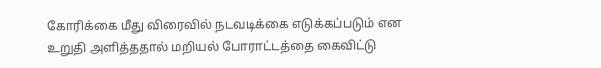கோரிக்கை மீது விரைவில் நடவடிக்கை எடுக்கப்படும் என உறுதி அளித்ததால் மறியல் போராட்டத்தை கைவிட்டு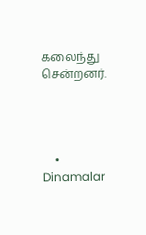கலைந்து சென்றனர்.




    • Dinamalar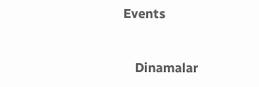Events


    Dinamalar